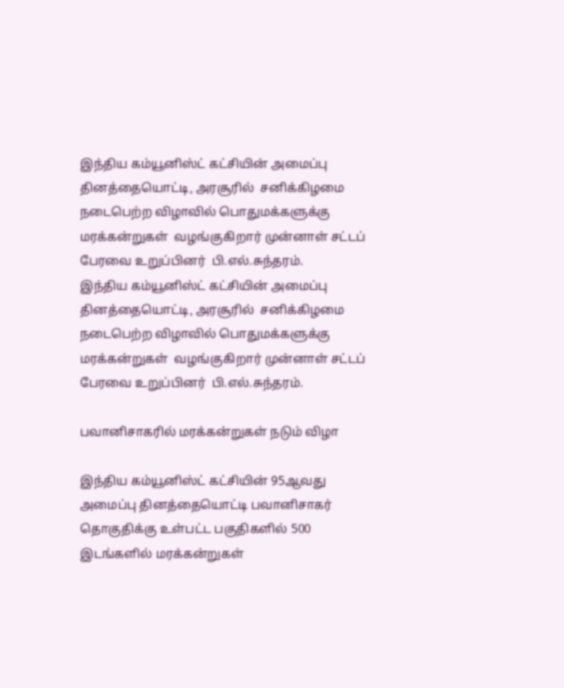இந்திய கம்யூனிஸ்ட் கட்சியின் அமைப்பு தினத்தையொட்டி, அரசூரில்  சனிக்கிழமை  நடைபெற்ற விழாவில் பொதுமக்களுக்கு மரக்கன்றுகள்  வழங்குகிறார் முன்னாள் சட்டப் பேரவை உறுப்பினர்  பி.எல்.சுந்தரம்.
இந்திய கம்யூனிஸ்ட் கட்சியின் அமைப்பு தினத்தையொட்டி, அரசூரில்  சனிக்கிழமை  நடைபெற்ற விழாவில் பொதுமக்களுக்கு மரக்கன்றுகள்  வழங்குகிறார் முன்னாள் சட்டப் பேரவை உறுப்பினர்  பி.எல்.சுந்தரம்.

பவானிசாகரில் மரக்கன்றுகள் நடும் விழா

இந்திய கம்யூனிஸ்ட் கட்சியின் 95ஆவது அமைப்பு தினத்தையொட்டி பவானிசாகர் தொகுதிக்கு உள்பட்ட பகுதிகளில் 500 இடங்களில் மரக்கன்றுகள்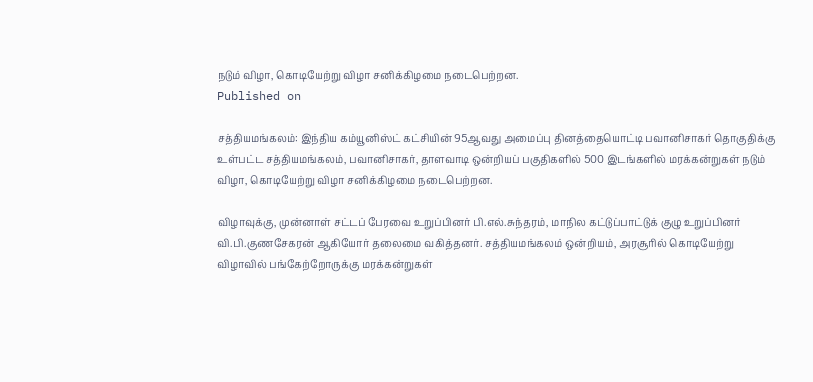நடும் விழா, கொடியேற்று விழா சனிக்கிழமை நடைபெற்றன.
Published on

சத்தியமங்கலம்: இந்திய கம்யூனிஸ்ட் கட்சியின் 95ஆவது அமைப்பு தினத்தையொட்டி பவானிசாகர் தொகுதிக்கு உள்பட்ட சத்தியமங்கலம், பவானிசாகர், தாளவாடி ஒன்றியப் பகுதிகளில் 500 இடங்களில் மரக்கன்றுகள் நடும் விழா, கொடியேற்று விழா சனிக்கிழமை நடைபெற்றன.

விழாவுக்கு, முன்னாள் சட்டப் பேரவை உறுப்பினர் பி.எல்.சுந்தரம், மாநில கட்டுப்பாட்டுக் குழு உறுப்பினர் வி.பி.குணசேகரன் ஆகியோர் தலைமை வகித்தனர். சத்தியமங்கலம் ஒன்றியம், அரசூரில் கொடியேற்று விழாவில் பங்கேற்றோருக்கு மரக்கன்றுகள்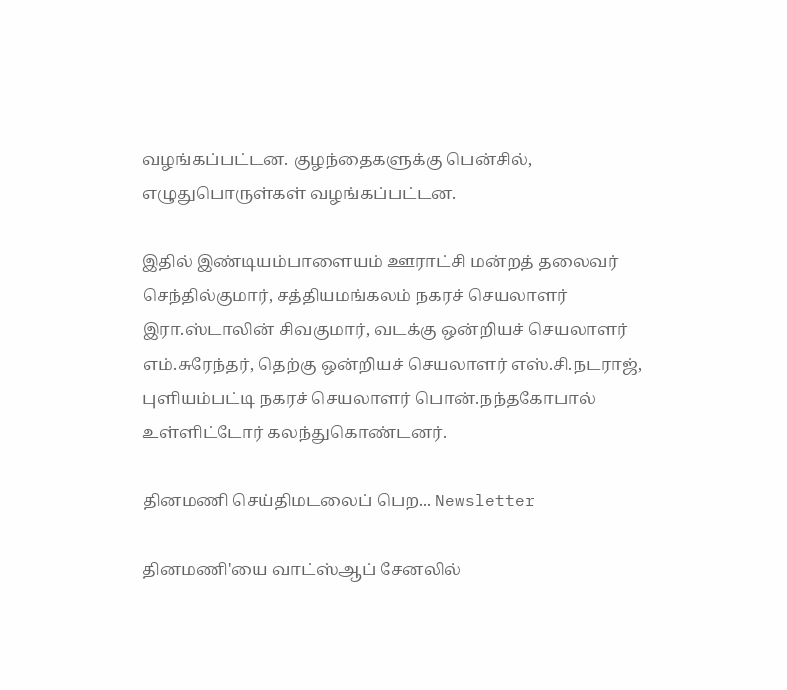வழங்கப்பட்டன. குழந்தைகளுக்கு பென்சில், எழுதுபொருள்கள் வழங்கப்பட்டன.

இதில் இண்டியம்பாளையம் ஊராட்சி மன்றத் தலைவர் செந்தில்குமார், சத்தியமங்கலம் நகரச் செயலாளர் இரா.ஸ்டாலின் சிவகுமார், வடக்கு ஒன்றியச் செயலாளர் எம்.சுரேந்தர், தெற்கு ஒன்றியச் செயலாளர் எஸ்.சி.நடராஜ், புளியம்பட்டி நகரச் செயலாளர் பொன்.நந்தகோபால் உள்ளிட்டோர் கலந்துகொண்டனர்.

தினமணி செய்திமடலைப் பெற... Newsletter

தினமணி'யை வாட்ஸ்ஆப் சேனலில்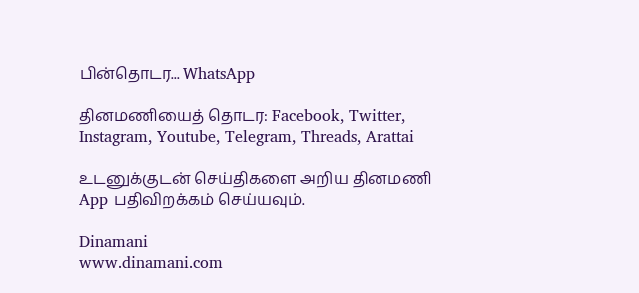பின்தொடர... WhatsApp

தினமணியைத் தொடர: Facebook, Twitter, Instagram, Youtube, Telegram, Threads, Arattai

உடனுக்குடன் செய்திகளை அறிய தினமணி App பதிவிறக்கம் செய்யவும்.

Dinamani
www.dinamani.com